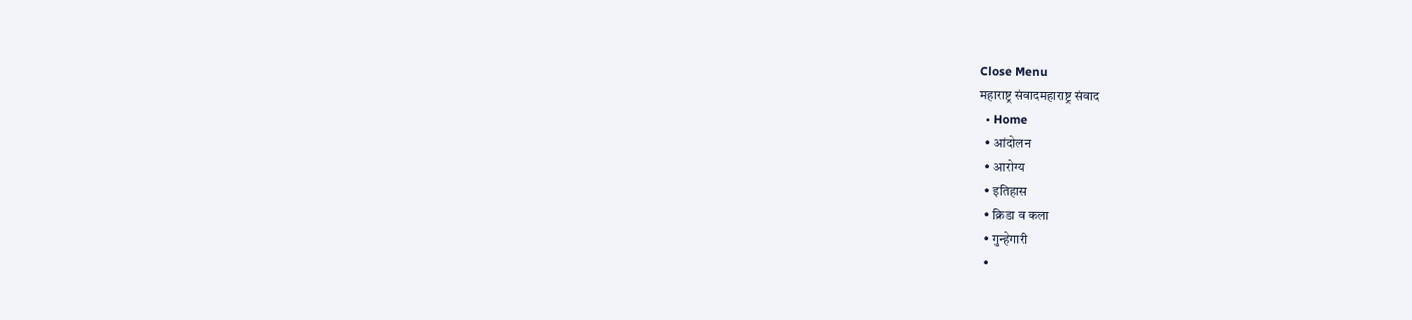Close Menu
महाराष्ट्र संवादमहाराष्ट्र संवाद
  • Home
  • आंदोलन
  • आरोग्य
  • इतिहास
  • क्रिडा व कला
  • गुन्हेगारी
  •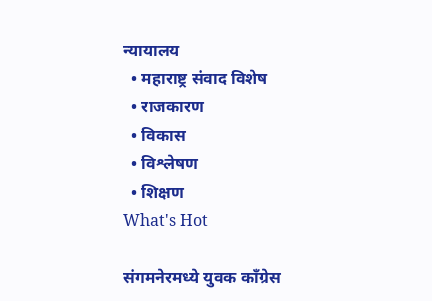न्यायालय
  • महाराष्ट्र संवाद विशेष
  • राजकारण
  • विकास
  • विश्लेषण
  • शिक्षण
What's Hot

संगमनेरमध्ये युवक काँग्रेस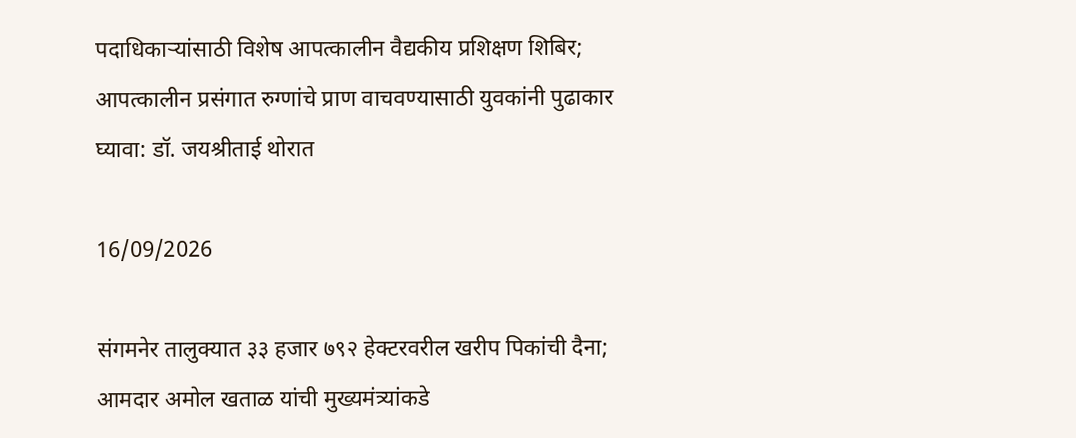पदाधिकाऱ्यांसाठी विशेष आपत्कालीन वैद्यकीय प्रशिक्षण शिबिर; आपत्कालीन प्रसंगात रुग्णांचे प्राण वाचवण्यासाठी युवकांनी पुढाकार घ्यावा: डॉ. जयश्रीताई थोरात

16/09/2026

संगमनेर तालुक्यात ३३ हजार ७९२ हेक्टरवरील खरीप पिकांची दैना; आमदार अमोल खताळ यांची मुख्यमंत्र्यांकडे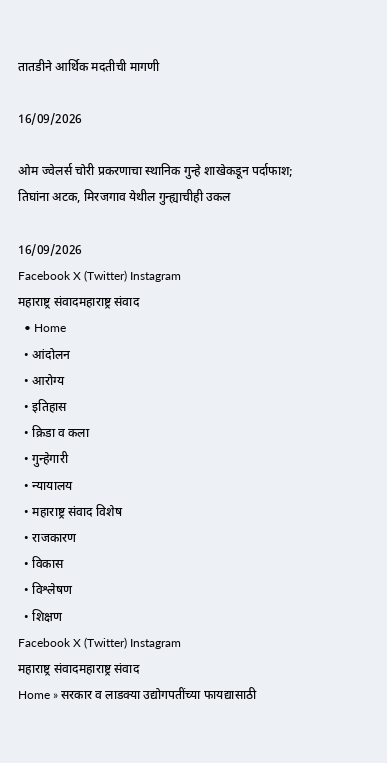तातडीने आर्थिक मदतीची मागणी

16/09/2026

ओम ज्वेलर्स चोरी प्रकरणाचा स्थानिक गुन्हे शाखेकडून पर्दाफाश; तिघांना अटक, मिरजगाव येथील गुन्ह्याचीही उकल

16/09/2026
Facebook X (Twitter) Instagram
महाराष्ट्र संवादमहाराष्ट्र संवाद
  • Home
  • आंदोलन
  • आरोग्य
  • इतिहास
  • क्रिडा व कला
  • गुन्हेगारी
  • न्यायालय
  • महाराष्ट्र संवाद विशेष
  • राजकारण
  • विकास
  • विश्लेषण
  • शिक्षण
Facebook X (Twitter) Instagram
महाराष्ट्र संवादमहाराष्ट्र संवाद
Home » सरकार व लाडक्या उद्योगपतींच्या फायद्यासाठी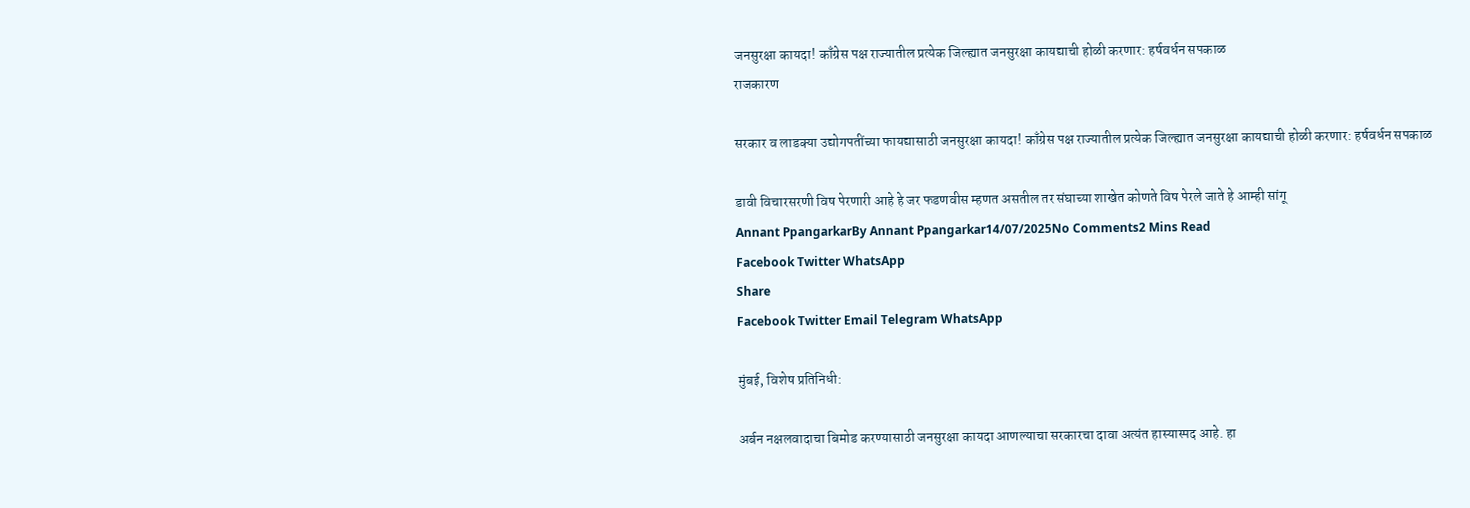जनसुरक्षा कायदा! काँग्रेस पक्ष राज्यातील प्रत्येक जिल्ह्यात जनसुरक्षा कायद्याची होळी करणार: हर्षवर्धन सपकाळ
राजकारण

सरकार व लाडक्या उद्योगपतींच्या फायद्यासाठी जनसुरक्षा कायदा! काँग्रेस पक्ष राज्यातील प्रत्येक जिल्ह्यात जनसुरक्षा कायद्याची होळी करणार: हर्षवर्धन सपकाळ

डावी विचारसरणी विष पेरणारी आहे हे जर फडणवीस म्हणत असतील तर संघाच्या शाखेत कोणते विष पेरले जाते हे आम्ही सांगू
Annant PpangarkarBy Annant Ppangarkar14/07/2025No Comments2 Mins Read
Facebook Twitter WhatsApp
Share
Facebook Twitter Email Telegram WhatsApp

मुंबई, विशेष प्रतिनिधी:

अर्बन नक्षलवादाचा बिमोड करण्यासाठी जनसुरक्षा कायदा आणल्याचा सरकारचा दावा अत्यंत हास्यास्पद आहे. हा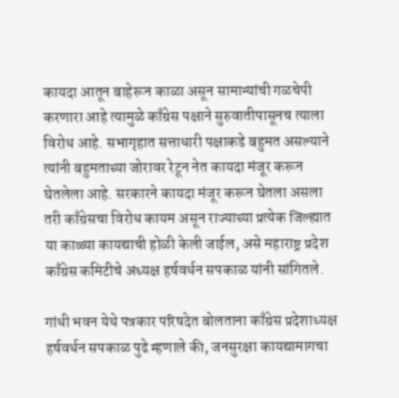कायदा आतून बाहेरून काळा असून सामान्यांची गळचेपी करणारा आहे त्यामुळे काँग्रेस पक्षाने सुरुवातीपासूनच त्याला विरोध आहे. सभागृहात सत्ताधारी पक्षाकडे बहुमत असल्याने त्यांनी बहुमताच्या जोरावर रेटून नेत कायदा मंजूर करून घेतलेला आहे. सरकारने कायदा मंजूर करून घेतला असला तरी काँग्रेसचा विरोध कायम असून राज्याच्या प्रत्येक जिल्ह्यात या काळ्या कायद्याची होळी केली जाईल, असे महाराष्ट्र प्रदेश काँग्रेस कमिटीचे अध्यक्ष हर्षवर्धन सपकाळ यांनी सांगितले.

गांधी भवन येथे पत्रकार परिषदेत बोलताना काँग्रेस प्रदेशाध्यक्ष हर्षवर्धन सपकाळ पुढे म्हणाले की, जनसुरक्षा कायद्यामागचा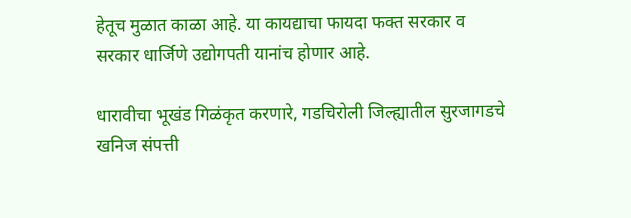हेतूच मुळात काळा आहे. या कायद्याचा फायदा फक्त सरकार व सरकार धार्जिणे उद्योगपती यानांच होणार आहे.

धारावीचा भूखंड गिळंकृत करणारे, गडचिरोली जिल्ह्यातील सुरजागडचे खनिज संपत्ती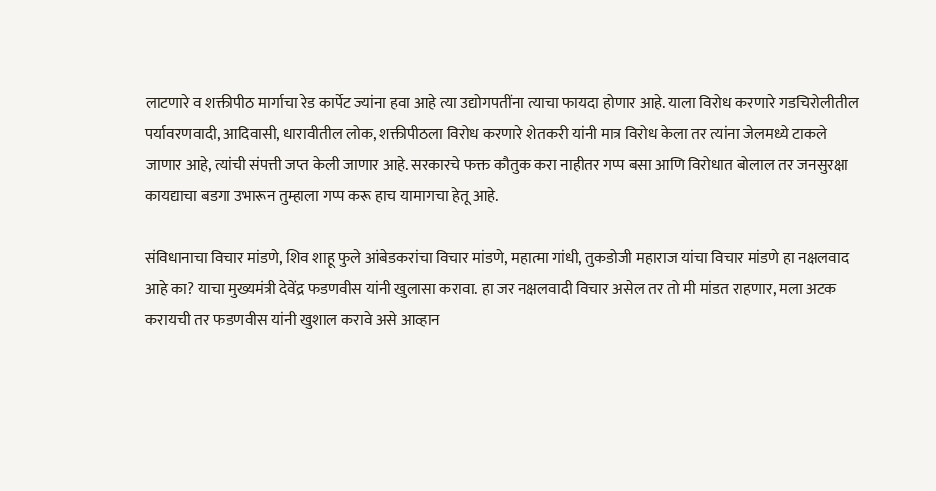लाटणारे व शक्तीपीठ मार्गाचा रेड कार्पेट ज्यांना हवा आहे त्या उद्योगपतींना त्याचा फायदा होणार आहे. याला विरोध करणारे गडचिरोलीतील पर्यावरणवादी, आदिवासी, धारावीतील लोक, शक्तीपीठला विरोध करणारे शेतकरी यांनी मात्र विरोध केला तर त्यांना जेलमध्ये टाकले जाणार आहे, त्यांची संपत्ती जप्त केली जाणार आहे. सरकारचे फक्त कौतुक करा नाहीतर गप्प बसा आणि विरोधात बोलाल तर जनसुरक्षा कायद्याचा बडगा उभारून तुम्हाला गप्प करू हाच यामागचा हेतू आहे.

संविधानाचा विचार मांडणे, शिव शाहू फुले आंबेडकरांचा विचार मांडणे, महात्मा गांधी, तुकडोजी महाराज यांचा विचार मांडणे हा नक्षलवाद आहे का? याचा मुख्यमंत्री देवेंद्र फडणवीस यांनी खुलासा करावा. हा जर नक्षलवादी विचार असेल तर तो मी मांडत राहणार, मला अटक करायची तर फडणवीस यांनी खुशाल करावे असे आव्हान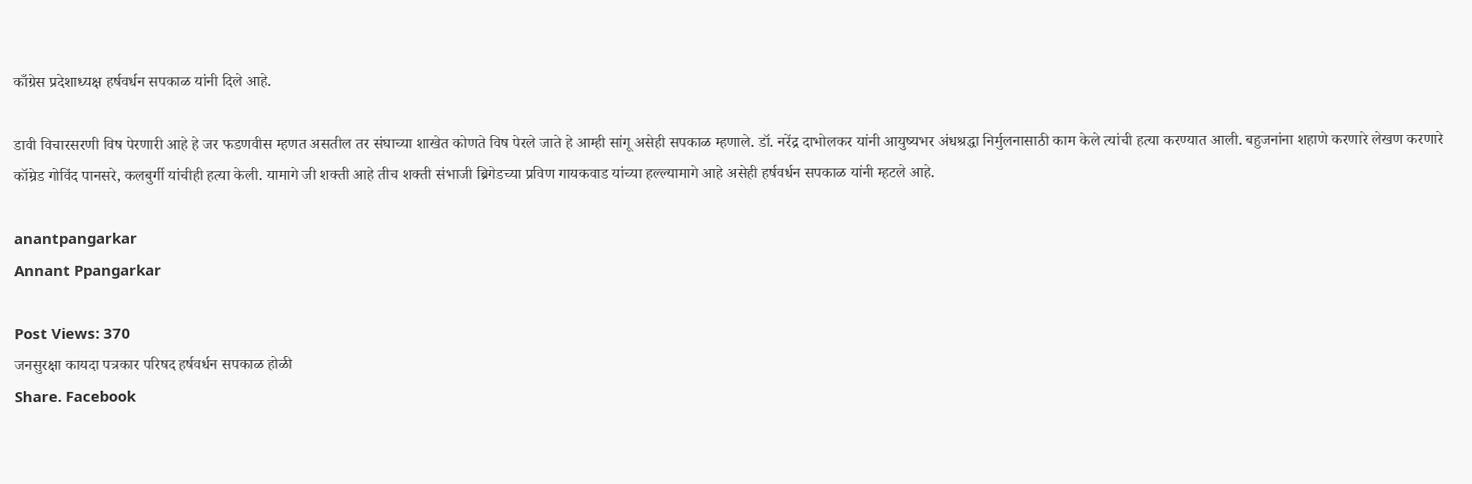काँग्रेस प्रदेशाध्यक्ष हर्षवर्धन सपकाळ यांनी दिले आहे.

डावी विचारसरणी विष पेरणारी आहे हे जर फडणवीस म्हणत असतील तर संघाच्या शाखेत कोणते विष पेरले जाते हे आम्ही सांगू असेही सपकाळ म्हणाले. डॉ. नरेंद्र दाभोलकर यांनी आयुष्यभर अंधश्रद्धा निर्मुलनासाठी काम केले त्यांची हत्या करण्यात आली. बहुजनांना शहाणे करणारे लेखण करणारे कॉम्रेड गोविंद पानसरे, कलबुर्गी यांचीही हत्या केली. यामागे जी शक्ती आहे तीच शक्ती संभाजी ब्रिगेडच्या प्रविण गायकवाड यांच्या हल्ल्यामागे आहे असेही हर्षवर्धन सपकाळ यांनी म्हटले आहे.

anantpangarkar
Annant Ppangarkar

Post Views: 370
जनसुरक्षा कायदा पत्रकार परिषद हर्षवर्धन सपकाळ होळी
Share. Facebook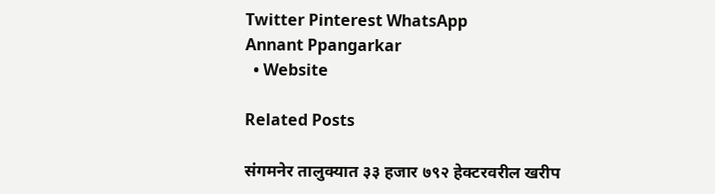Twitter Pinterest WhatsApp
Annant Ppangarkar
  • Website

Related Posts

संगमनेर तालुक्यात ३३ हजार ७९२ हेक्टरवरील खरीप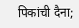पिकांची दैना;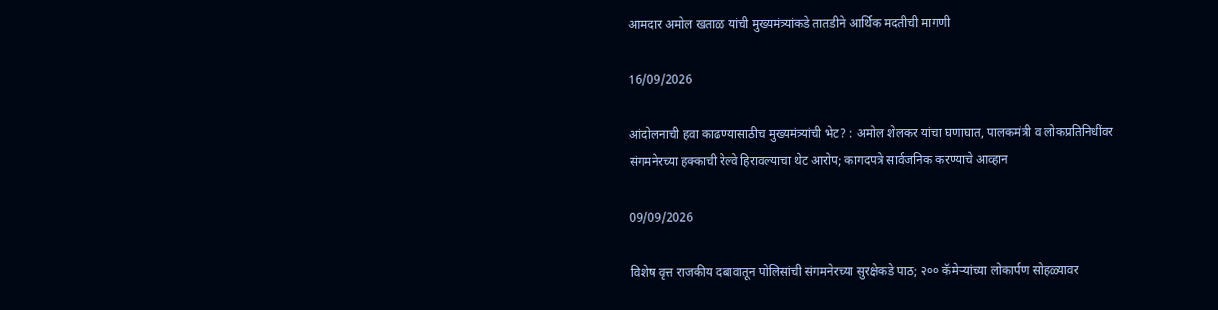आमदार अमोल खताळ यांची मुख्यमंत्र्यांकडे तातडीने आर्थिक मदतीची मागणी

16/09/2026

आंदोलनाची हवा काढण्यासाठीच मुख्यमंत्र्यांची भेट? : अमोल शेलकर यांचा घणाघात, पालकमंत्री व लोकप्रतिनिधींवर संगमनेरच्या हक्काची रेल्वे हिरावल्याचा थेट आरोप; कागदपत्रे सार्वजनिक करण्याचे आव्हान

09/09/2026

विशेष वृत्त राजकीय दबावातून पोलिसांची संगमनेरच्या सुरक्षेकडे पाठ; २०० कॅमेऱ्यांच्या लोकार्पण सोहळ्यावर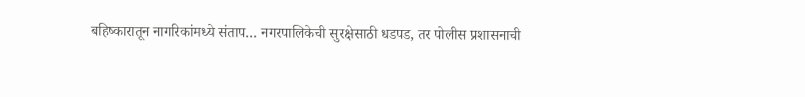बहिष्कारातून नागरिकांमध्ये संताप… नगरपालिकेची सुरक्षेसाठी धडपड, तर पोलीस प्रशासनाची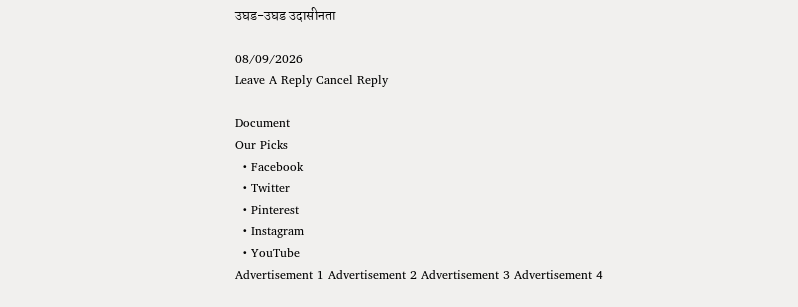उघड-उघड उदासीनता

08/09/2026
Leave A Reply Cancel Reply

Document
Our Picks
  • Facebook
  • Twitter
  • Pinterest
  • Instagram
  • YouTube
Advertisement 1 Advertisement 2 Advertisement 3 Advertisement 4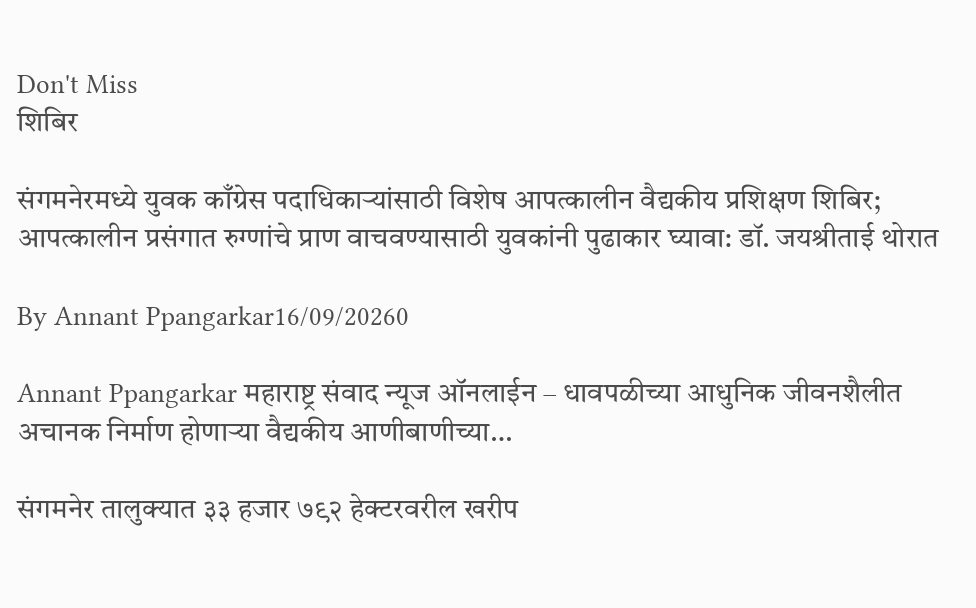Don't Miss
शिबिर

संगमनेरमध्ये युवक काँग्रेस पदाधिकाऱ्यांसाठी विशेष आपत्कालीन वैद्यकीय प्रशिक्षण शिबिर; आपत्कालीन प्रसंगात रुग्णांचे प्राण वाचवण्यासाठी युवकांनी पुढाकार घ्यावा: डॉ. जयश्रीताई थोरात

By Annant Ppangarkar16/09/20260

Annant Ppangarkar महाराष्ट्र संवाद न्यूज ऑनलाईन – धावपळीच्या आधुनिक जीवनशैलीत अचानक निर्माण होणाऱ्या वैद्यकीय आणीबाणीच्या…

संगमनेर तालुक्यात ३३ हजार ७९२ हेक्टरवरील खरीप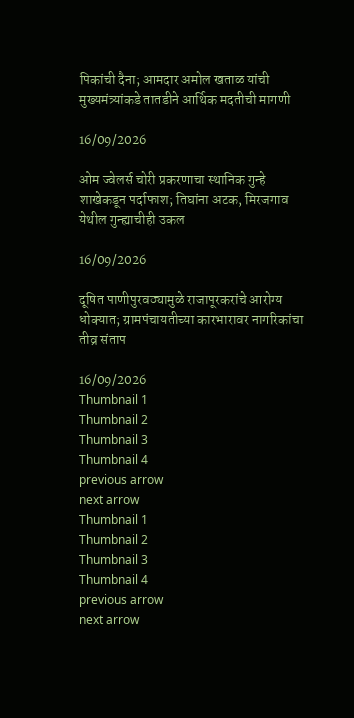पिकांची दैना; आमदार अमोल खताळ यांची मुख्यमंत्र्यांकडे तातडीने आर्थिक मदतीची मागणी

16/09/2026

ओम ज्वेलर्स चोरी प्रकरणाचा स्थानिक गुन्हे शाखेकडून पर्दाफाश; तिघांना अटक, मिरजगाव येथील गुन्ह्याचीही उकल

16/09/2026

दूषित पाणीपुरवठ्यामुळे राजापूरकरांचे आरोग्य धोक्यात; ग्रामपंचायतीच्या कारभारावर नागरिकांचा तीव्र संताप

16/09/2026
Thumbnail 1
Thumbnail 2
Thumbnail 3
Thumbnail 4
previous arrow
next arrow
Thumbnail 1
Thumbnail 2
Thumbnail 3
Thumbnail 4
previous arrow
next arrow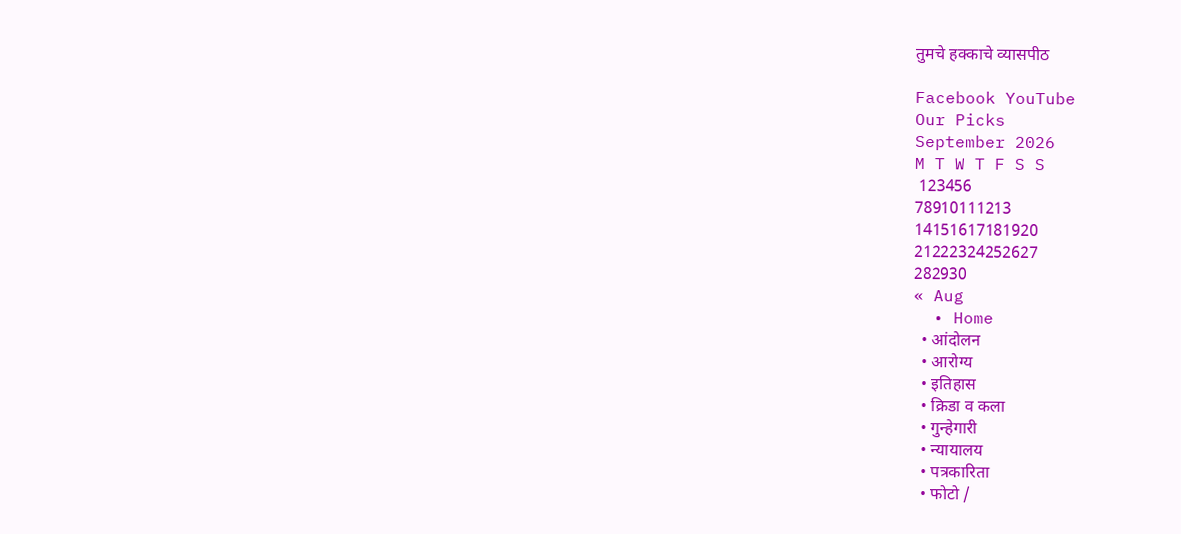तुमचे हक्काचे व्यासपीठ

Facebook YouTube
Our Picks
September 2026
M T W T F S S
 123456
78910111213
14151617181920
21222324252627
282930
« Aug
  • Home
  • आंदोलन
  • आरोग्य
  • इतिहास
  • क्रिडा व कला
  • गुन्हेगारी
  • न्यायालय
  • पत्रकारिता
  • फोटो /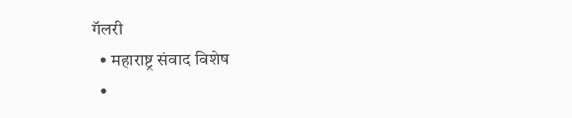गॅलरी
  • महाराष्ट्र संवाद विशेष
  •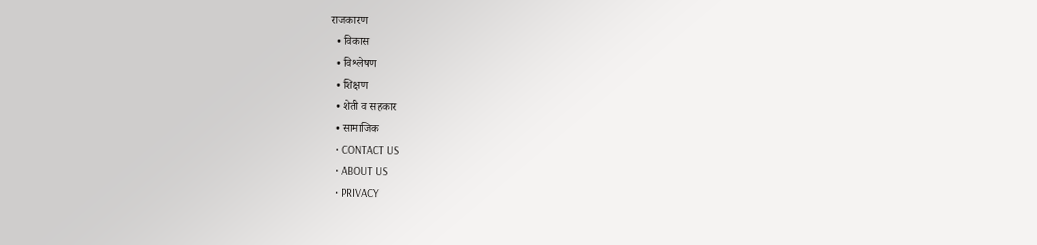राजकारण
  • विकास
  • विश्लेषण
  • शिक्षण
  • शेती व सहकार
  • सामाजिक
  • CONTACT US
  • ABOUT US
  • PRIVACY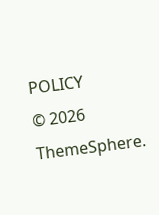POLICY
© 2026 ThemeSphere.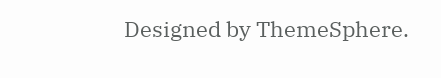Designed by ThemeSphere.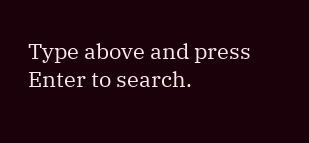Type above and press Enter to search.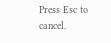Press Esc to cancel.